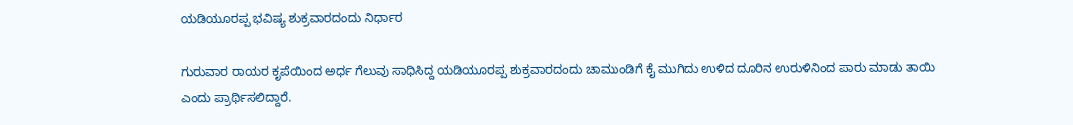ಯಡಿಯೂರಪ್ಪ ಭವಿಷ್ಯ ಶುಕ್ರವಾರದಂದು ನಿರ್ಧಾರ

ಗುರುವಾರ ರಾಯರ ಕೃಪೆಯಿಂದ ಅರ್ಧ ಗೆಲುವು ಸಾಧಿಸಿದ್ದ ಯಡಿಯೂರಪ್ಪ ಶುಕ್ರವಾರದಂದು ಚಾಮುಂಡಿಗೆ ಕೈ ಮುಗಿದು ಉಳಿದ ದೂರಿನ ಉರುಳಿನಿಂದ ಪಾರು ಮಾಡು ತಾಯಿ ಎಂದು ಪ್ರಾರ್ಥಿಸಲಿದ್ದಾರೆ.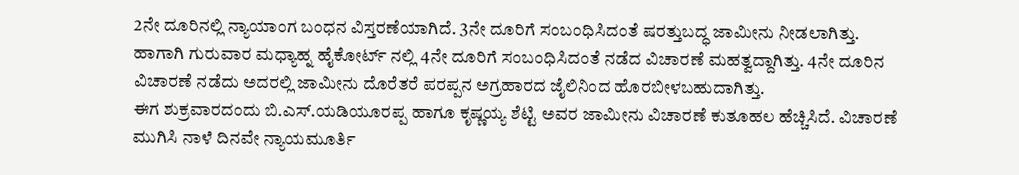2ನೇ ದೂರಿನಲ್ಲಿ ನ್ಯಾಯಾಂಗ ಬಂಧನ ವಿಸ್ತರಣೆಯಾಗಿದೆ. 3ನೇ ದೂರಿಗೆ ಸಂಬಂಧಿಸಿದಂತೆ ಷರತ್ತುಬದ್ಧ ಜಾಮೀನು ನೀಡಲಾಗಿತ್ತು.
ಹಾಗಾಗಿ ಗುರುವಾರ ಮಧ್ಯಾಹ್ನ ಹೈಕೋರ್ಟ್ ನಲ್ಲಿ 4ನೇ ದೂರಿಗೆ ಸಂಬಂಧಿಸಿದಂತೆ ನಡೆದ ವಿಚಾರಣೆ ಮಹತ್ವದ್ದಾಗಿತ್ತು. 4ನೇ ದೂರಿನ ವಿಚಾರಣೆ ನಡೆದು ಅದರಲ್ಲಿ ಜಾಮೀನು ದೊರೆತರೆ ಪರಪ್ಪನ ಅಗ್ರಹಾರದ ಜೈಲಿನಿಂದ ಹೊರಬೀಳಬಹುದಾಗಿತ್ತು.
ಈಗ ಶುಕ್ರವಾರದಂದು ಬಿ.ಎಸ್.ಯಡಿಯೂರಪ್ಪ ಹಾಗೂ ಕೃಷ್ಣಯ್ಯ ಶೆಟ್ಟಿ ಅವರ ಜಾಮೀನು ವಿಚಾರಣೆ ಕುತೂಹಲ ಹೆಚ್ಚಿಸಿದೆ. ವಿಚಾರಣೆ ಮುಗಿಸಿ ನಾಳೆ ದಿನವೇ ನ್ಯಾಯಮೂರ್ತಿ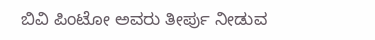ಬಿವಿ ಪಿಂಟೋ ಅವರು ತೀರ್ಪು ನೀಡುವ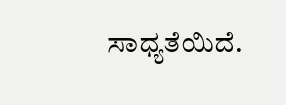ಸಾಧ್ಯತೆಯಿದೆ.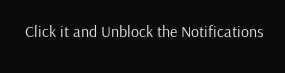Click it and Unblock the Notifications